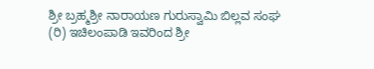ಶ್ರೀ ಬ್ರಹ್ಮಶ್ರೀ ನಾರಾಯಣ ಗುರುಸ್ವಾಮಿ ಬಿಲ್ಲವ ಸಂಘ (ರಿ) ಇಚಿಲಂಪಾಡಿ ಇವರಿಂದ ಶ್ರೀ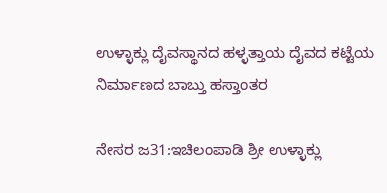ಉಳ್ಳಾಕ್ಲು ದೈವಸ್ಥಾನದ ಹಳ್ಳತ್ತಾಯ ದೈವದ ಕಟ್ಟೆಯ ನಿರ್ಮಾಣದ ಬಾಬ್ತು ಹಸ್ತಾಂತರ

ನೇಸರ ಜ31:ಇಚಿಲಂಪಾಡಿ ಶ್ರೀ ಉಳ್ಳಾಕ್ಲು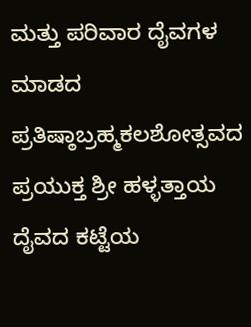ಮತ್ತು ಪರಿವಾರ ದೈವಗಳ ಮಾಡದ ಪ್ರತಿಷ್ಠಾಬ್ರಹ್ಮಕಲಶೋತ್ಸವದ ಪ್ರಯುಕ್ತ ಶ್ರೀ ಹಳ್ಳತ್ತಾಯ ದೈವದ ಕಟ್ಟೆಯ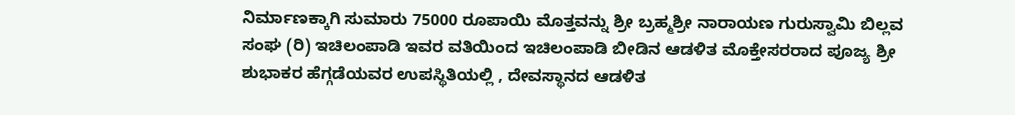ನಿರ್ಮಾಣಕ್ಕಾಗಿ ಸುಮಾರು 75000 ರೂಪಾಯಿ ಮೊತ್ತವನ್ನು ಶ್ರೀ ಬ್ರಹ್ಮಶ್ರೀ ನಾರಾಯಣ ಗುರುಸ್ವಾಮಿ ಬಿಲ್ಲವ ಸಂಘ (ರಿ) ಇಚಿಲಂಪಾಡಿ ಇವರ ವತಿಯಿಂದ ಇಚಿಲಂಪಾಡಿ ಬೀಡಿನ ಆಡಳಿತ ಮೊಕ್ತೇಸರರಾದ ಪೂಜ್ಯ ಶ್ರೀ ಶುಭಾಕರ ಹೆಗ್ಗಡೆಯವರ ಉಪಸ್ಥಿತಿಯಲ್ಲಿ , ದೇವಸ್ಥಾನದ ಆಡಳಿತ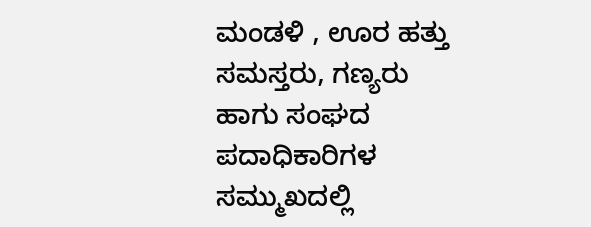ಮಂಡಳಿ , ಊರ ಹತ್ತು ಸಮಸ್ತರು, ಗಣ್ಯರು ಹಾಗು ಸಂಘದ ಪದಾಧಿಕಾರಿಗಳ ಸಮ್ಮುಖದಲ್ಲಿ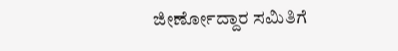ಜೀರ್ಣೋದ್ದಾರ ಸಮಿತಿಗೆ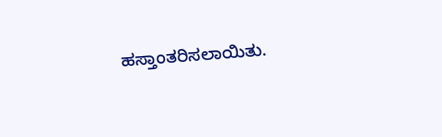ಹಸ್ತಾಂತರಿಸಲಾಯಿತು.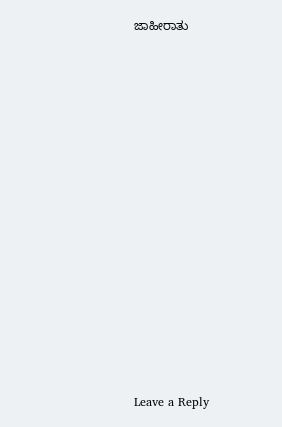ಜಾಹೀರಾತು


















Leave a Reply